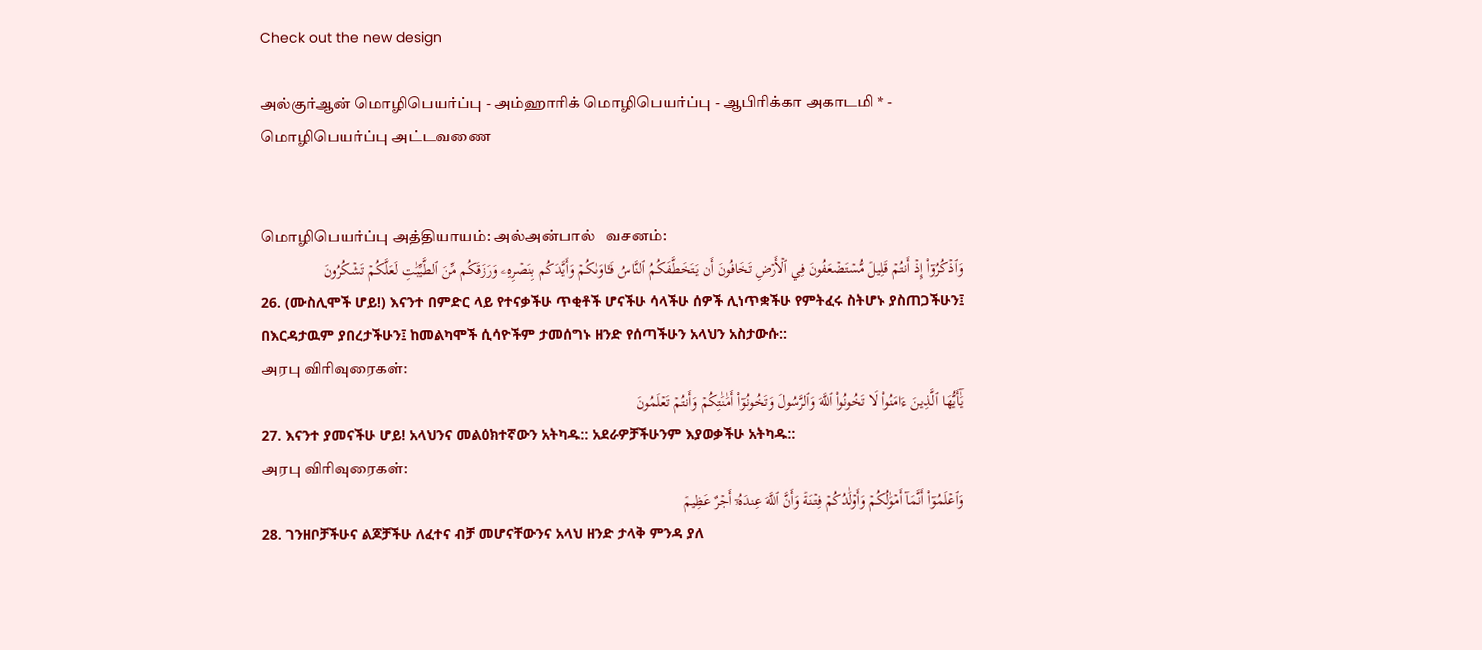Check out the new design

அல்குர்ஆன் மொழிபெயர்ப்பு - அம்ஹாரிக் மொழிபெயர்ப்பு - ஆபிரிக்கா அகாடமி * - மொழிபெயர்ப்பு அட்டவணை


மொழிபெயர்ப்பு அத்தியாயம்: அல்அன்பால்   வசனம்:
وَٱذۡكُرُوٓاْ إِذۡ أَنتُمۡ قَلِيلٞ مُّسۡتَضۡعَفُونَ فِي ٱلۡأَرۡضِ تَخَافُونَ أَن يَتَخَطَّفَكُمُ ٱلنَّاسُ فَـَٔاوَىٰكُمۡ وَأَيَّدَكُم بِنَصۡرِهِۦ وَرَزَقَكُم مِّنَ ٱلطَّيِّبَٰتِ لَعَلَّكُمۡ تَشۡكُرُونَ
26. (ሙስሊሞች ሆይ!) እናንተ በምድር ላይ የተናቃችሁ ጥቂቶች ሆናችሁ ሳላችሁ ሰዎች ሊነጥቋችሁ የምትፈሩ ስትሆኑ ያስጠጋችሁን፤ በእርዳታዉም ያበረታችሁን፤ ከመልካሞች ሲሳዮችም ታመሰግኑ ዘንድ የሰጣችሁን አላህን አስታውሱ::
அரபு விரிவுரைகள்:
يَٰٓأَيُّهَا ٱلَّذِينَ ءَامَنُواْ لَا تَخُونُواْ ٱللَّهَ وَٱلرَّسُولَ وَتَخُونُوٓاْ أَمَٰنَٰتِكُمۡ وَأَنتُمۡ تَعۡلَمُونَ
27. እናንተ ያመናችሁ ሆይ! አላህንና መልዕክተኛውን አትካዱ:: አደራዎቻችሁንም እያወቃችሁ አትካዱ::
அரபு விரிவுரைகள்:
وَٱعۡلَمُوٓاْ أَنَّمَآ أَمۡوَٰلُكُمۡ وَأَوۡلَٰدُكُمۡ فِتۡنَةٞ وَأَنَّ ٱللَّهَ عِندَهُۥٓ أَجۡرٌ عَظِيمٞ
28. ገንዘቦቻችሁና ልጆቻችሁ ለፈተና ብቻ መሆናቸውንና አላህ ዘንድ ታላቅ ምንዳ ያለ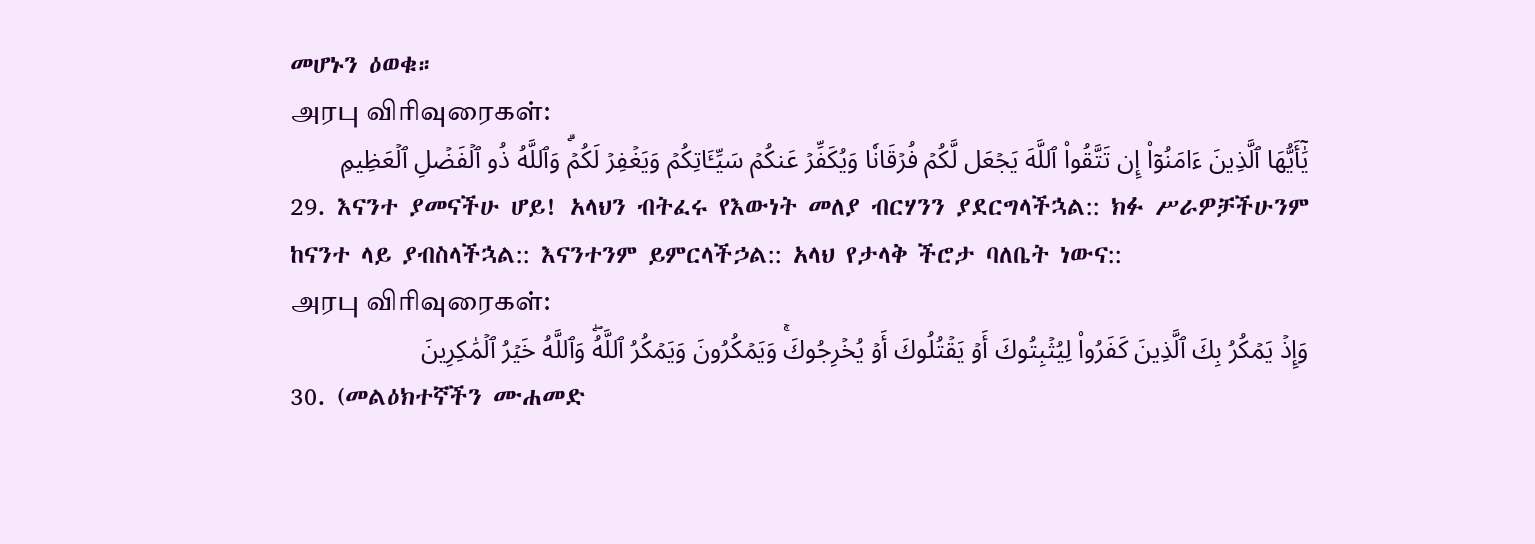መሆኑን ዕወቁ።
அரபு விரிவுரைகள்:
يَٰٓأَيُّهَا ٱلَّذِينَ ءَامَنُوٓاْ إِن تَتَّقُواْ ٱللَّهَ يَجۡعَل لَّكُمۡ فُرۡقَانٗا وَيُكَفِّرۡ عَنكُمۡ سَيِّـَٔاتِكُمۡ وَيَغۡفِرۡ لَكُمۡۗ وَٱللَّهُ ذُو ٱلۡفَضۡلِ ٱلۡعَظِيمِ
29. እናንተ ያመናችሁ ሆይ! አላህን ብትፈሩ የእውነት መለያ ብርሃንን ያደርግላችኋል:: ክፉ ሥራዎቻችሁንም ከናንተ ላይ ያብስላችኋል:: እናንተንም ይምርላችኃል:: አላህ የታላቅ ችሮታ ባለቤት ነውና::
அரபு விரிவுரைகள்:
وَإِذۡ يَمۡكُرُ بِكَ ٱلَّذِينَ كَفَرُواْ لِيُثۡبِتُوكَ أَوۡ يَقۡتُلُوكَ أَوۡ يُخۡرِجُوكَۚ وَيَمۡكُرُونَ وَيَمۡكُرُ ٱللَّهُۖ وَٱللَّهُ خَيۡرُ ٱلۡمَٰكِرِينَ
30. (መልዕክተኛችን ሙሐመድ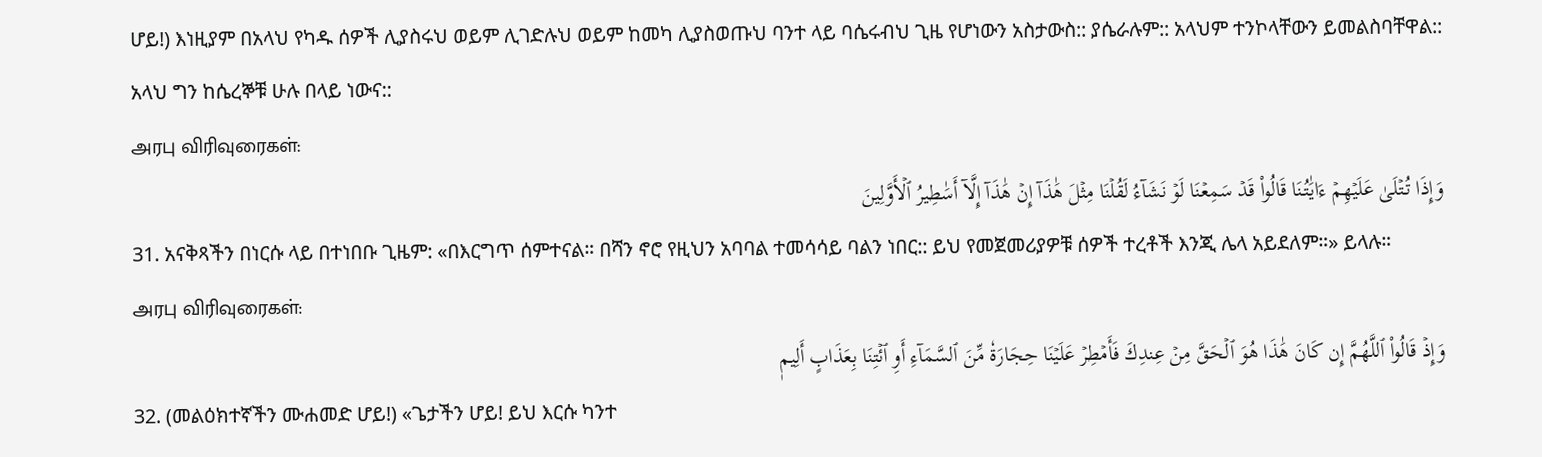ሆይ!) እነዚያም በአላህ የካዱ ሰዎች ሊያስሩህ ወይም ሊገድሉህ ወይም ከመካ ሊያስወጡህ ባንተ ላይ ባሴሩብህ ጊዜ የሆነውን አስታውስ:: ያሴራሉም:: አላህም ተንኮላቸውን ይመልስባቸዋል:: አላህ ግን ከሴረኞቹ ሁሉ በላይ ነውና::
அரபு விரிவுரைகள்:
وَإِذَا تُتۡلَىٰ عَلَيۡهِمۡ ءَايَٰتُنَا قَالُواْ قَدۡ سَمِعۡنَا لَوۡ نَشَآءُ لَقُلۡنَا مِثۡلَ هَٰذَآ إِنۡ هَٰذَآ إِلَّآ أَسَٰطِيرُ ٱلۡأَوَّلِينَ
31. አናቅጻችን በነርሱ ላይ በተነበቡ ጊዜም: «በእርግጥ ሰምተናል። በሻን ኖሮ የዚህን አባባል ተመሳሳይ ባልን ነበር:: ይህ የመጀመሪያዎቹ ሰዎች ተረቶች እንጂ ሌላ አይደለም።» ይላሉ።
அரபு விரிவுரைகள்:
وَإِذۡ قَالُواْ ٱللَّهُمَّ إِن كَانَ هَٰذَا هُوَ ٱلۡحَقَّ مِنۡ عِندِكَ فَأَمۡطِرۡ عَلَيۡنَا حِجَارَةٗ مِّنَ ٱلسَّمَآءِ أَوِ ٱئۡتِنَا بِعَذَابٍ أَلِيمٖ
32. (መልዕክተኛችን ሙሐመድ ሆይ!) «ጌታችን ሆይ! ይህ እርሱ ካንተ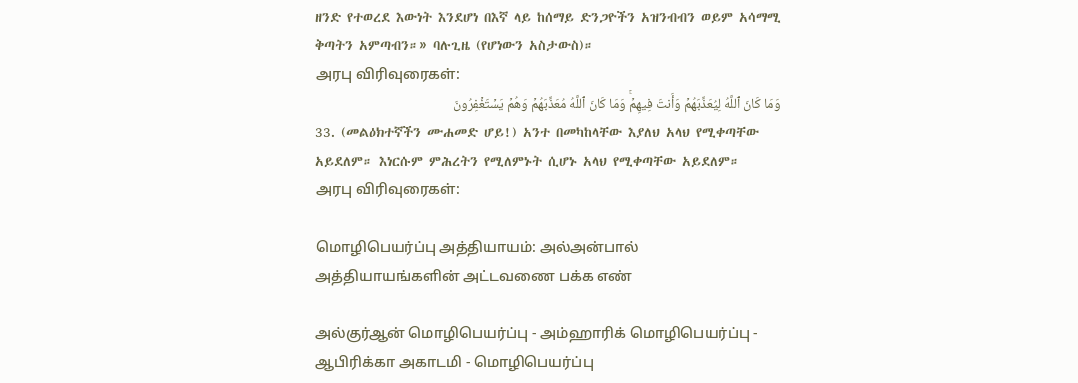ዘንድ የተወረደ እውነት እንደሆነ በእኛ ላይ ከሰማይ ድንጋዮችን አዝንብብን ወይም አሳማሚ ቅጣትን አምጣብን።» ባሉጊዜ (የሆነውን አስታውስ)።
அரபு விரிவுரைகள்:
وَمَا كَانَ ٱللَّهُ لِيُعَذِّبَهُمۡ وَأَنتَ فِيهِمۡۚ وَمَا كَانَ ٱللَّهُ مُعَذِّبَهُمۡ وَهُمۡ يَسۡتَغۡفِرُونَ
33. (መልዕክተኛችን ሙሐመድ ሆይ!) አንተ በመካከላቸው እያለህ አላህ የሚቀጣቸው አይደለም። እነርሱም ምሕረትን የሚለምኑት ሲሆኑ አላህ የሚቀጣቸው አይደለም።
அரபு விரிவுரைகள்:

மொழிபெயர்ப்பு அத்தியாயம்: அல்அன்பால்
அத்தியாயங்களின் அட்டவணை பக்க எண்

அல்குர்ஆன் மொழிபெயர்ப்பு - அம்ஹாரிக் மொழிபெயர்ப்பு - ஆபிரிக்கா அகாடமி - மொழிபெயர்ப்பு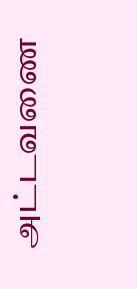அட்டவணை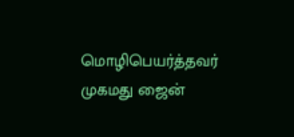மொழிபெயர்த்தவர் முகமது ஜைன்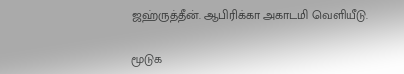ஜஹ்ருத்தீன். ஆபிரிக்கா அகாடமி வெளியீடு.

மூடுக